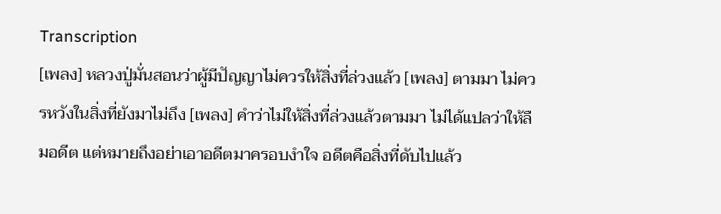Transcription
[เพลง] หลวงปู่มั่นสอนว่าผู้มีปัญญาไม่ควรให้สิ่งที่ล่วงแล้ว [เพลง] ตามมา ไม่ควรหวังในสิ่งที่ยังมาไม่ถึง [เพลง] คำว่าไม่ให้สิ่งที่ล่วงแล้วตามมา ไม่ได้แปลว่าให้ลืมอดีต แต่หมายถึงอย่าเอาอดีตมาครอบงำใจ อดีตคือสิ่งที่ดับไปแล้ว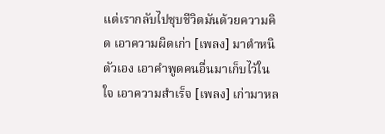แต่เรากลับไปชุบชีวิตมันด้วยความคิด เอาความผิดเก่า [เพลง] มาตำหนิตัวเอง เอาคำพูดคนอื่นมาเก็บไว้ในใจ เอาความสำเร็จ [เพลง] เก่ามาหล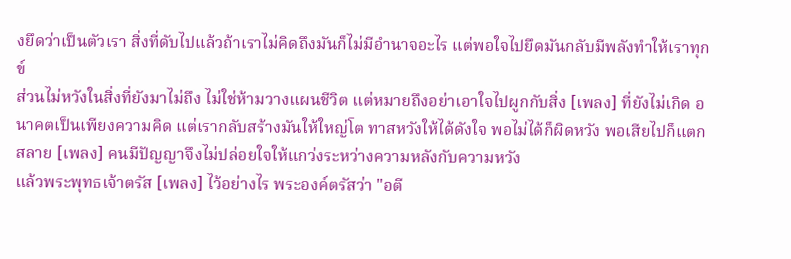งยึดว่าเป็นตัวเรา สิ่งที่ดับไปแล้วถ้าเราไม่คิดถึงมันก็ไม่มีอำนาจอะไร แต่พอใจไปยึดมันกลับมีพลังทำให้เราทุกข์
ส่วนไม่หวังในสิ่งที่ยังมาไม่ถึง ไม่ใช่ห้ามวางแผนชีวิต แต่หมายถึงอย่าเอาใจไปผูกกับสิ่ง [เพลง] ที่ยังไม่เกิด อนาคตเป็นเพียงความคิด แต่เรากลับสร้างมันให้ใหญ่โต ทาสหวังให้ได้ดังใจ พอไม่ได้ก็ผิดหวัง พอเสียไปก็แตกสลาย [เพลง] คนมีปัญญาจึงไม่ปล่อยใจให้แกว่งระหว่างความหลังกับความหวัง
แล้วพระพุทธเจ้าตรัส [เพลง] ไว้อย่างไร พระองค์ตรัสว่า "อตี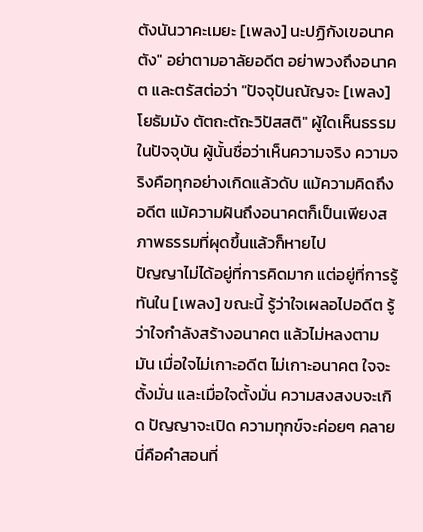ตังนันวาคะเมยะ [เพลง] นะปฏิกังเขอนาคตัง" อย่าตามอาลัยอดีต อย่าพวงถึงอนาคต และตรัสต่อว่า "ปัจจุปันณัญจะ [เพลง] โยธัมมัง ตัตถะตัถะวิปัสสติ" ผู้ใดเห็นธรรมในปัจจุบัน ผู้นั้นชื่อว่าเห็นความจริง ความจริงคือทุกอย่างเกิดแล้วดับ แม้ความคิดถึงอดีต แม้ความฝันถึงอนาคตก็เป็นเพียงสภาพธรรมที่ผุดขึ้นแล้วก็หายไป
ปัญญาไม่ได้อยู่ที่การคิดมาก แต่อยู่ที่การรู้ทันใน [เพลง] ขณะนี้ รู้ว่าใจเผลอไปอดีต รู้ว่าใจกำลังสร้างอนาคต แล้วไม่หลงตามมัน เมื่อใจไม่เกาะอดีต ไม่เกาะอนาคต ใจจะตั้งมั่น และเมื่อใจตั้งมั่น ความสงสงบจะเกิด ปัญญาจะเปิด ความทุกข์จะค่อยๆ คลาย นี่คือคำสอนที่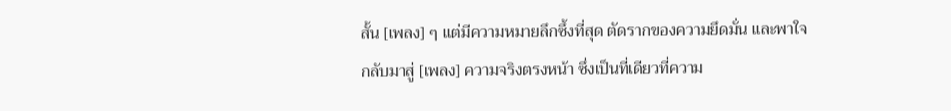สั้น [เพลง] ๆ แต่มีความหมายลึกซึ้งที่สุด ตัดรากของความยึดมั่น และพาใจกลับมาสู่ [เพลง] ความจริงตรงหน้า ซึ่งเป็นที่เดียวที่ความ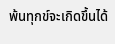พ้นทุกข์จะเกิดขึ้นได้